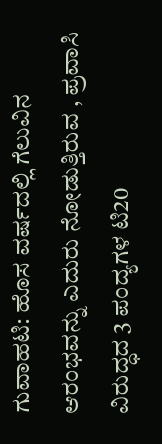ಗುವಾಹಟಿ: ಹೊಸ ವರ್ಷದಲ್ಲಿ ಗೆಲುವಿನ ಆರಂಭವನ್ನು ಎದುರು ನೋಡುತ್ತಿರುವ , ಪ್ರವಾಸಿ ವಿರುದ್ಧದ 3 ಪಂದ್ಯಗಳ ಟಿ20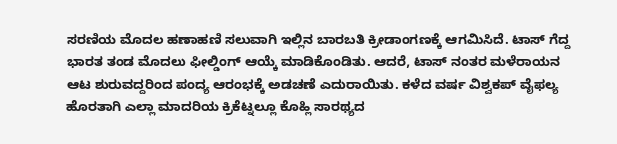ಸರಣಿಯ ಮೊದಲ ಹಣಾಹಣಿ ಸಲುವಾಗಿ ಇಲ್ಲಿನ ಬಾರಬತಿ ಕ್ರೀಡಾಂಗಣಕ್ಕೆ ಆಗಮಿಸಿದೆ. ಟಾಸ್ ಗೆದ್ದ ಭಾರತ ತಂಡ ಮೊದಲು ಫೀಲ್ಡಿಂಗ್ ಆಯ್ಕೆ ಮಾಡಿಕೊಂಡಿತು. ಆದರೆ, ಟಾಸ್ ನಂತರ ಮಳೆರಾಯನ ಆಟ ಶುರುವದ್ದರಿಂದ ಪಂದ್ಯ ಆರಂಭಕ್ಕೆ ಅಡಚಣೆ ಎದುರಾಯಿತು. ಕಳೆದ ವರ್ಷ ವಿಶ್ವಕಪ್ ವೈಫಲ್ಯ ಹೊರತಾಗಿ ಎಲ್ಲಾ ಮಾದರಿಯ ಕ್ರಿಕೆಟ್ನಲ್ಲೂ ಕೊಹ್ಲಿ ಸಾರಥ್ಯದ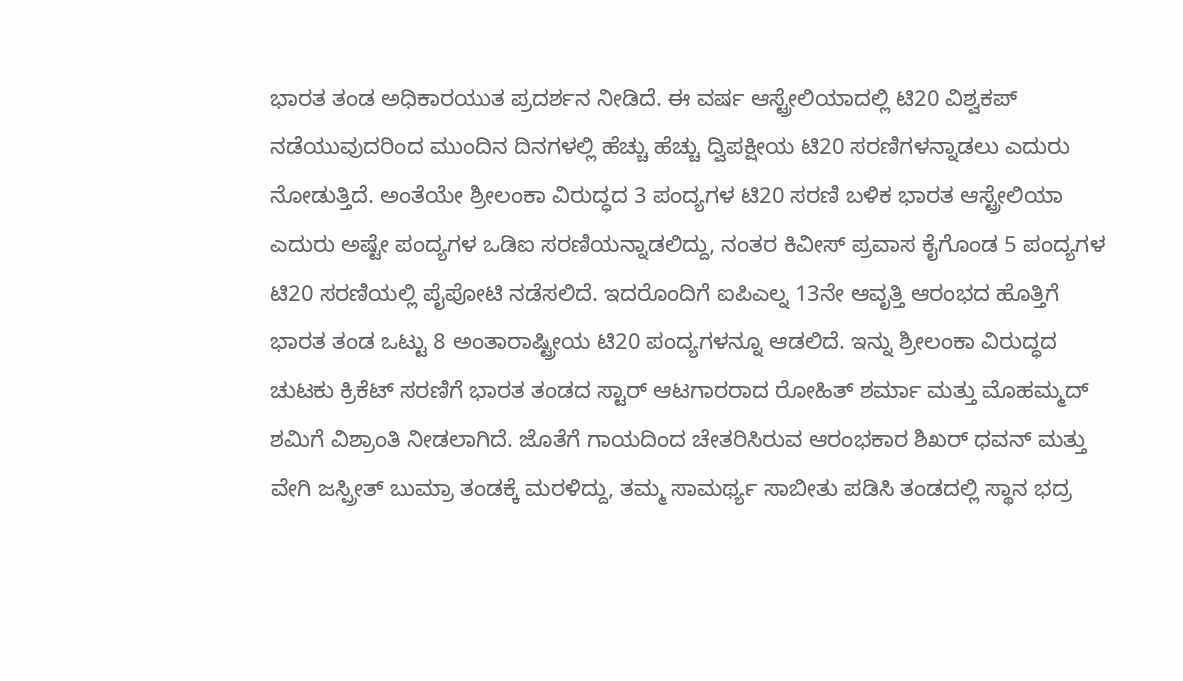ಭಾರತ ತಂಡ ಅಧಿಕಾರಯುತ ಪ್ರದರ್ಶನ ನೀಡಿದೆ. ಈ ವರ್ಷ ಆಸ್ಟ್ರೇಲಿಯಾದಲ್ಲಿ ಟಿ20 ವಿಶ್ವಕಪ್ ನಡೆಯುವುದರಿಂದ ಮುಂದಿನ ದಿನಗಳಲ್ಲಿ ಹೆಚ್ಚು ಹೆಚ್ಚು ದ್ವಿಪಕ್ಷೀಯ ಟಿ20 ಸರಣಿಗಳನ್ನಾಡಲು ಎದುರು ನೋಡುತ್ತಿದೆ. ಅಂತೆಯೇ ಶ್ರೀಲಂಕಾ ವಿರುದ್ಧದ 3 ಪಂದ್ಯಗಳ ಟಿ20 ಸರಣಿ ಬಳಿಕ ಭಾರತ ಆಸ್ಟ್ರೇಲಿಯಾ ಎದುರು ಅಷ್ಟೇ ಪಂದ್ಯಗಳ ಒಡಿಐ ಸರಣಿಯನ್ನಾಡಲಿದ್ದು, ನಂತರ ಕಿವೀಸ್ ಪ್ರವಾಸ ಕೈಗೊಂಡ 5 ಪಂದ್ಯಗಳ ಟಿ20 ಸರಣಿಯಲ್ಲಿ ಪೈಪೋಟಿ ನಡೆಸಲಿದೆ. ಇದರೊಂದಿಗೆ ಐಪಿಎಲ್ನ 13ನೇ ಆವೃತ್ತಿ ಆರಂಭದ ಹೊತ್ತಿಗೆ ಭಾರತ ತಂಡ ಒಟ್ಟು 8 ಅಂತಾರಾಷ್ಟ್ರೀಯ ಟಿ20 ಪಂದ್ಯಗಳನ್ನೂ ಆಡಲಿದೆ. ಇನ್ನು ಶ್ರೀಲಂಕಾ ವಿರುದ್ಧದ ಚುಟಕು ಕ್ರಿಕೆಟ್ ಸರಣಿಗೆ ಭಾರತ ತಂಡದ ಸ್ಟಾರ್ ಆಟಗಾರರಾದ ರೋಹಿತ್ ಶರ್ಮಾ ಮತ್ತು ಮೊಹಮ್ಮದ್ ಶಮಿಗೆ ವಿಶ್ರಾಂತಿ ನೀಡಲಾಗಿದೆ. ಜೊತೆಗೆ ಗಾಯದಿಂದ ಚೇತರಿಸಿರುವ ಆರಂಭಕಾರ ಶಿಖರ್ ಧವನ್ ಮತ್ತು ವೇಗಿ ಜಸ್ಪ್ರೀತ್ ಬುಮ್ರಾ ತಂಡಕ್ಕೆ ಮರಳಿದ್ದು, ತಮ್ಮ ಸಾಮರ್ಥ್ಯ ಸಾಬೀತು ಪಡಿಸಿ ತಂಡದಲ್ಲಿ ಸ್ಥಾನ ಭದ್ರ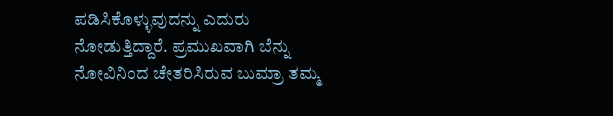ಪಡಿಸಿಕೊಳ್ಳುವುದನ್ನು ಎದುರು ನೋಡುತ್ತಿದ್ದಾರೆ. ಪ್ರಮುಖವಾಗಿ ಬೆನ್ನು ನೋವಿನಿಂದ ಚೇತರಿಸಿರುವ ಬುಮ್ರಾ ತಮ್ಮ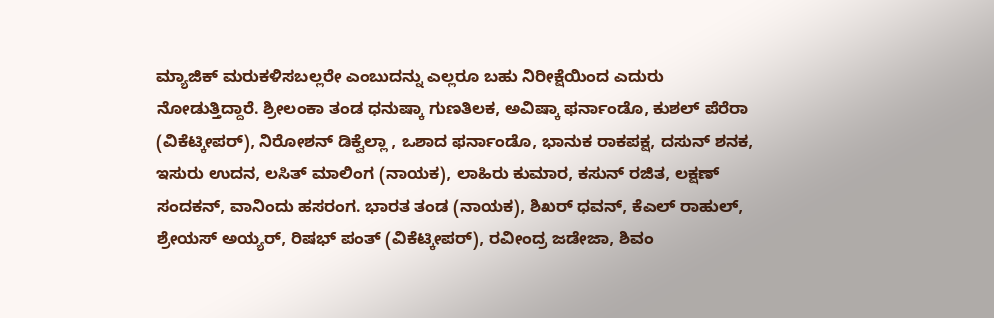ಮ್ಯಾಜಿಕ್ ಮರುಕಳಿಸಬಲ್ಲರೇ ಎಂಬುದನ್ನು ಎಲ್ಲರೂ ಬಹು ನಿರೀಕ್ಷೆಯಿಂದ ಎದುರು ನೋಡುತ್ತಿದ್ದಾರೆ. ಶ್ರೀಲಂಕಾ ತಂಡ ಧನುಷ್ಕಾ ಗುಣತಿಲಕ, ಅವಿಷ್ಕಾ ಫರ್ನಾಂಡೊ, ಕುಶಲ್ ಪೆರೆರಾ (ವಿಕೆಟ್ಕೀಪರ್), ನಿರೋಶನ್ ಡಿಕ್ವೆಲ್ಲಾ , ಒಶಾದ ಫರ್ನಾಂಡೊ, ಭಾನುಕ ರಾಕಪಕ್ಷ, ದಸುನ್ ಶನಕ, ಇಸುರು ಉದನ, ಲಸಿತ್ ಮಾಲಿಂಗ (ನಾಯಕ), ಲಾಹಿರು ಕುಮಾರ, ಕಸುನ್ ರಜಿತ, ಲಕ್ಷಣ್ ಸಂದಕನ್, ವಾನಿಂದು ಹಸರಂಗ. ಭಾರತ ತಂಡ (ನಾಯಕ), ಶಿಖರ್ ಧವನ್, ಕೆಎಲ್ ರಾಹುಲ್, ಶ್ರೇಯಸ್ ಅಯ್ಯರ್, ರಿಷಭ್ ಪಂತ್ (ವಿಕೆಟ್ಕೀಪರ್), ರವೀಂದ್ರ ಜಡೇಜಾ, ಶಿವಂ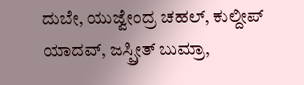ದುಬೇ, ಯುಜ್ವೇಂದ್ರ ಚಹಲ್, ಕುಲ್ದೀಪ್ ಯಾದವ್, ಜಸ್ಪ್ರೀತ್ ಬುಮ್ರಾ,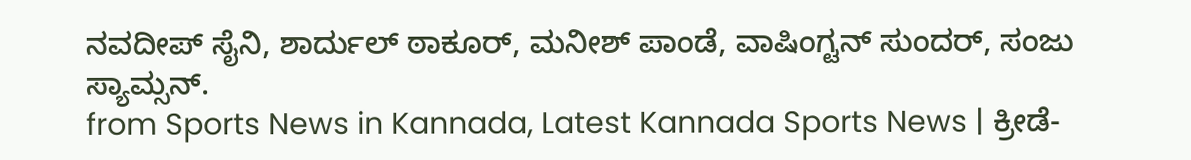ನವದೀಪ್ ಸೈನಿ, ಶಾರ್ದುಲ್ ಠಾಕೂರ್, ಮನೀಶ್ ಪಾಂಡೆ, ವಾಷಿಂಗ್ಟನ್ ಸುಂದರ್, ಸಂಜು ಸ್ಯಾಮ್ಸನ್.
from Sports News in Kannada, Latest Kannada Sports News | ಕ್ರೀಡೆ-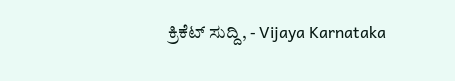ಕ್ರಿಕೆಟ್ ಸುದ್ದಿ, - Vijaya Karnataka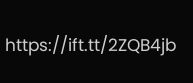https://ift.tt/2ZQB4jb